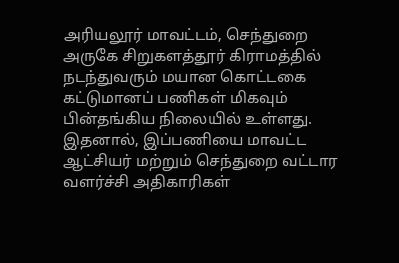அரியலூர் மாவட்டம், செந்துறை அருகே சிறுகளத்தூர் கிராமத்தில் நடந்துவரும் மயான கொட்டகை கட்டுமானப் பணிகள் மிகவும் பின்தங்கிய நிலையில் உள்ளது. இதனால், இப்பணியை மாவட்ட ஆட்சியர் மற்றும் செந்துறை வட்டார வளர்ச்சி அதிகாரிகள்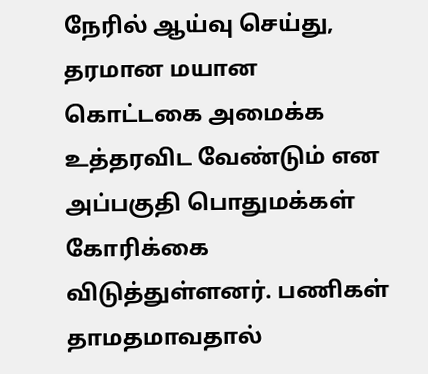நேரில் ஆய்வு செய்து, தரமான மயான கொட்டகை அமைக்க உத்தரவிட வேண்டும் என அப்பகுதி பொதுமக்கள் கோரிக்கை விடுத்துள்ளனர். பணிகள் தாமதமாவதால்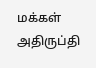மக்கள் அதிருப்தி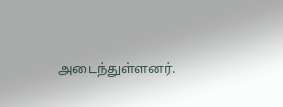அடைந்துள்ளனர்.